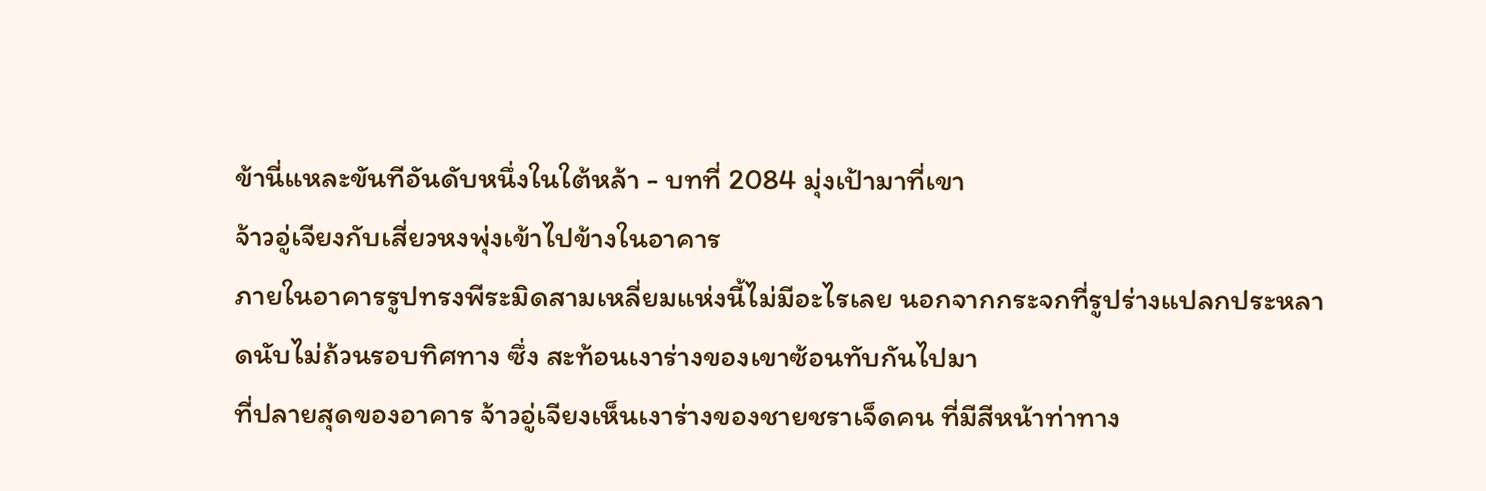ข้านี่แหละขันทีอันดับหนึ่งในใต้หล้า - บทที่ 2084 มุ่งเป้ามาที่เขา
จ้าวอู่เจียงกับเสี่ยวหงพุ่งเข้าไปข้างในอาคาร
ภายในอาคารรูปทรงพีระมิดสามเหลี่ยมแห่งนี้ไม่มีอะไรเลย นอกจากกระจกที่รูปร่างแปลกประหลาดนับไม่ถ้วนรอบทิศทาง ซึ่ง สะท้อนเงาร่างของเขาซ้อนทับกันไปมา
ที่ปลายสุดของอาคาร จ้าวอู่เจียงเห็นเงาร่างของชายชราเจ็ดคน ที่มีสีหน้าท่าทาง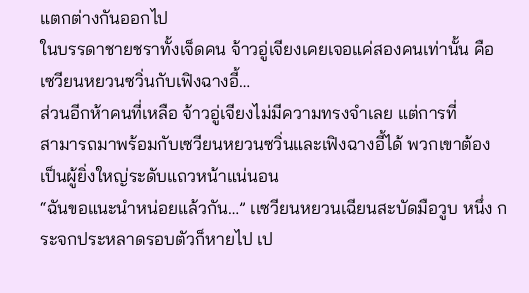แตกต่างกันออกไป
ในบรรดาชายชราทั้งเจ็ดคน จ้าวอู่เจียงเคยเจอแค่สองคนเท่านั้น คือเซวียนหยวนซวิ่นกับเฟิงฉางอี้…
ส่วนอีกห้าคนที่เหลือ จ้าวอู่เจียงไม่มีความทรงจำเลย แต่การที่
สามารถมาพร้อมกับเซวียนหยวนซวิ่นและเฟิงฉางอี้ได้ พวกเขาต้อง เป็นผู้ยิ่งใหญ่ระดับแถวหน้าแน่นอน
“ฉันขอแนะนำหน่อยแล้วกัน…” เเซวียนหยวนเฉียนสะบัดมือวูบ หนึ่ง กระจกประหลาดรอบตัวก็หายไป เป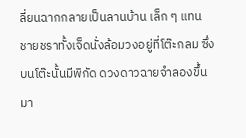ลี่ยนฉากกลายเป็นลานบ้าน เล็ก ๆ แทน
ชายชราทั้งเจ็ดนั่งล้อมวงอยู่ที่โต๊ะกลม ซึ่งบนโต๊ะนั้นมีพิกัด ดวงดาวฉายจำลองขึ้นมา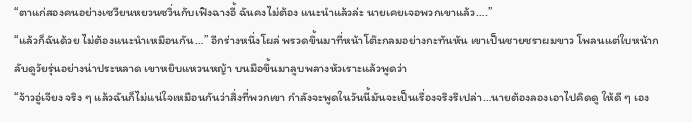“ตาแก่สองคนอย่างเซวียนหยวนซวิ่นกับเฟิงฉางอี้ ฉันคงไม่ต้อง แนะนำแล้วล่ะ นายเคยเจอพวกเขาแล้ว….”
“แล้วก็ฉันด้วย ไม่ต้องแนะนำเหมือนกัน…” อีกร่างหนึ่งโผล่ พรวดขึ้นมาที่หน้าโต๊ะกลมอย่างกะทันหัน เขาเป็นชายชราผมขาว โพลนแต่ใบหน้ากลับดูวัยรุ่นอย่างน่าประหลาด เขาหยิบแหวนหญ้า บนมือขึ้นมาลูบพลางหัวเราะแล้วพูดว่า
“จ้าวอู่เจียง จริง ๆ แล้วฉันก็ไม่แน่ใจเหมือนกันว่าสิ่งที่พวกเขา กำลังจะพูดในวันนี้มันจะเป็นเรื่องจริงรึเปล่า…นายต้องลองเอาไปคิดดู ให้ดี ๆ เอง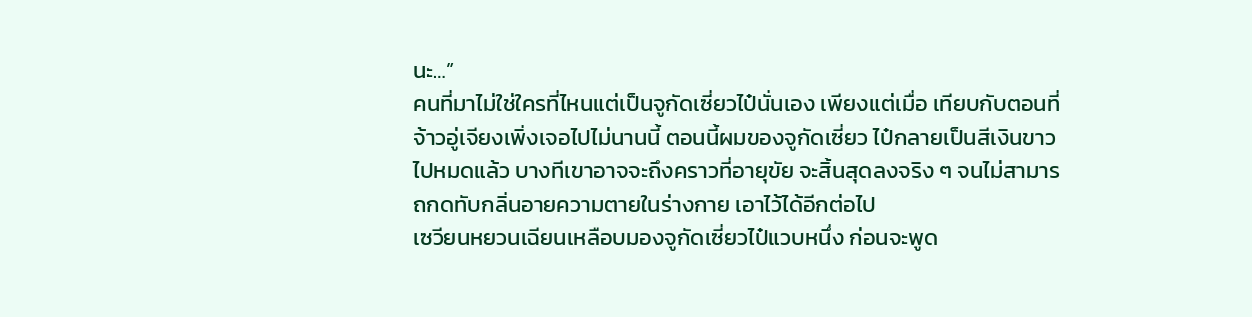นะ…”
คนที่มาไม่ใช่ใครที่ไหนแต่เป็นจูกัดเซี่ยวไป๋นั่นเอง เพียงแต่เมื่อ เทียบกับตอนที่จ้าวอู่เจียงเพิ่งเจอไปไม่นานนี้ ตอนนี้ผมของจูกัดเซี่ยว ไป๋กลายเป็นสีเงินขาวไปหมดแล้ว บางทีเขาอาจจะถึงคราวที่อายุขัย จะสิ้นสุดลงจริง ๆ จนไม่สามารถกดทับกลิ่นอายความตายในร่างกาย เอาไว้ได้อีกต่อไป
เซวียนหยวนเฉียนเหลือบมองจูกัดเซี่ยวไป๋แวบหนึ่ง ก่อนจะพูด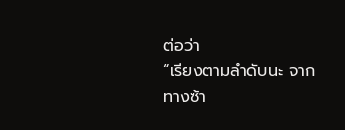ต่อว่า
“เรียงตามลำดับนะ จากทางซ้า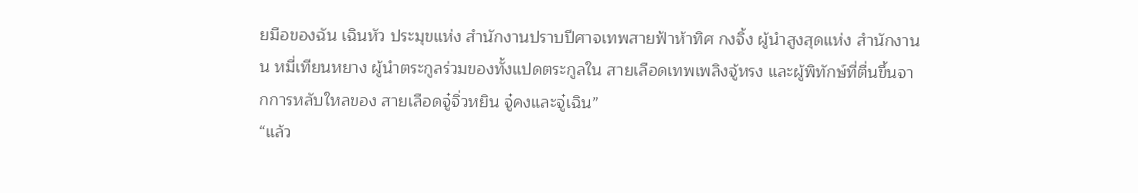ยมือของฉัน เฉินหัว ประมุขแห่ง สำนักงานปราบปีศาจเทพสายฟ้าห้าทิศ กงจิ้ง ผู้นำสูงสุดแห่ง สำนักงานน หมี่เทียนหยาง ผู้นำตระกูลร่วมของทั้งแปดตระกูลใน สายเลือดเทพเพลิงจู้หรง และผู้พิทักษ์ที่ตื่นขึ้นจากการหลับใหลของ สายเลือดจู๋จิ่วหยิน จู๋คงและจู๋เฉิน”
“แล้ว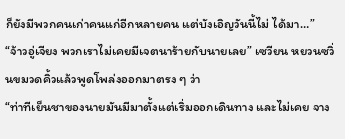ก็ยังมีพวกคนเก่าคนแก่อีกหลายคน แต่บังเอิญวันนี้ไม่ ได้มา…”
“จ้าวอู่เจียง พวกเราไม่เคยมีเจตนาร้ายกับนายเลย” เซวียน หยวนซวิ่นขมวดคิ้วแล้วพูดโพล่งออกมาตรง ๆ ว่า
“ท่าทีเย็นชาของนายมันมีมาตั้งแต่เริ่มออกเดินทาง และไม่เคย จาง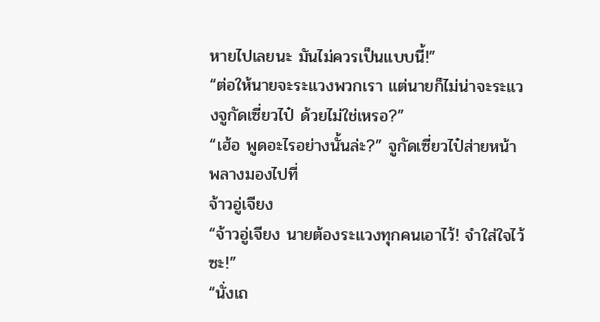หายไปเลยนะ มันไม่ควรเป็นแบบนี้!”
“ต่อให้นายจะระแวงพวกเรา แต่นายก็ไม่น่าจะระแวงจูกัดเซี่ยวไป๋ ด้วยไม่ใช่เหรอ?”
“เฮ้อ พูดอะไรอย่างนั้นล่ะ?” จูกัดเซี่ยวไป๋ส่ายหน้าพลางมองไปที่
จ้าวอู่เจียง
“จ้าวอู่เจียง นายต้องระแวงทุกคนเอาไว้! จำใส่ใจไว้ซะ!”
“นั่งเถ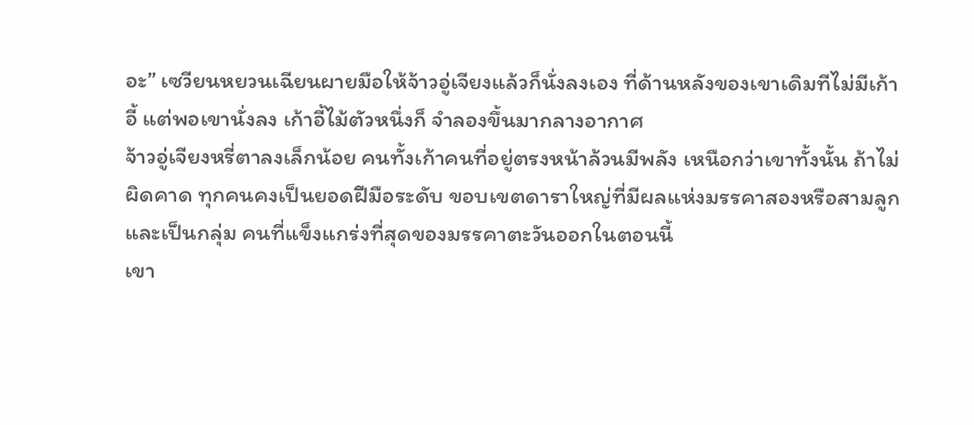อะ” เซวียนหยวนเฉียนผายมือให้จ้าวอู่เจียงแล้วก็นั่งลงเอง ที่ด้านหลังของเขาเดิมทีไม่มีเก้าอี้ แต่พอเขานั่งลง เก้าอี้ไม้ตัวหนึ่งก็ จำลองขึ้นมากลางอากาศ
จ้าวอู่เจียงหรี่ตาลงเล็กน้อย คนทั้งเก้าคนที่อยู่ตรงหน้าล้วนมีพลัง เหนือกว่าเขาทั้งนั้น ถ้าไม่ผิดคาด ทุกคนคงเป็นยอดฝีมือระดับ ขอบเขตดาราใหญ่ที่มีผลแห่งมรรคาสองหรือสามลูก และเป็นกลุ่ม คนที่แข็งแกร่งที่สุดของมรรคาตะวันออกในตอนนี้
เขา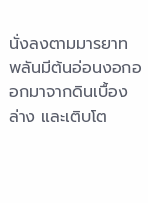นั่งลงตามมารยาท พลันมีต้นอ่อนงอกออกมาจากดินเบื้อง ล่าง และเติบโต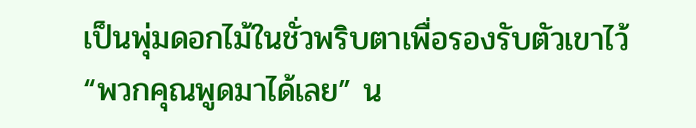เป็นพุ่มดอกไม้ในชั่วพริบตาเพื่อรองรับตัวเขาไว้
“พวกคุณพูดมาได้เลย” น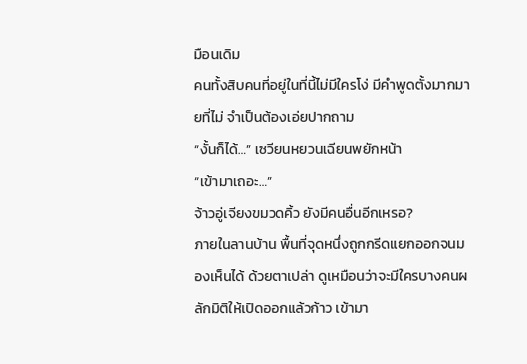มือนเดิม
คนทั้งสิบคนที่อยู่ในที่นี้ไม่มีใครโง่ มีคำพูดตั้งมากมายที่ไม่ จำเป็นต้องเอ่ยปากถาม
“งั้นก็ได้…” เซวียนหยวนเฉียนพยักหน้า
“เข้ามาเถอะ…”
จ้าวอู่เจียงขมวดคิ้ว ยังมีคนอื่นอีกเหรอ?
ภายในลานบ้าน พื้นที่จุดหนึ่งถูกกรีดแยกออกจนมองเห็นได้ ด้วยตาเปล่า ดูเหมือนว่าจะมีใครบางคนผลักมิติให้เปิดออกแล้วก้าว เข้ามา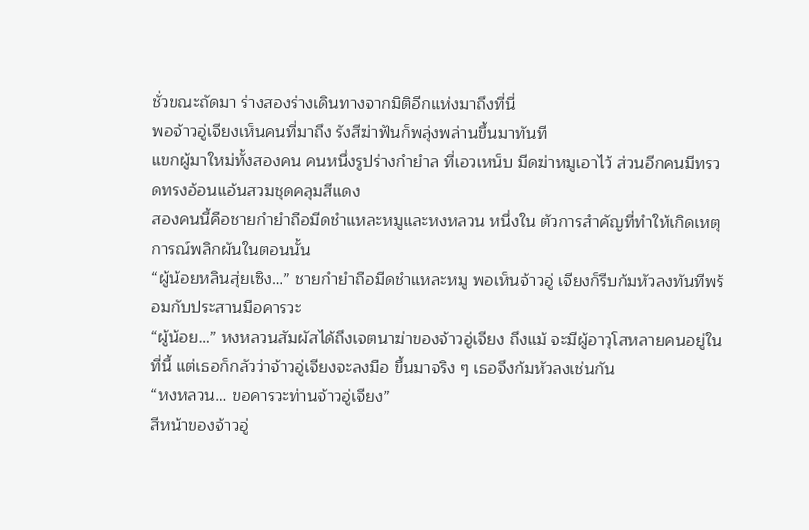ชั่วขณะถัดมา ร่างสองร่างเดินทางจากมิติอีกแห่งมาถึงที่นี่
พอจ้าวอู่เจียงเห็นคนที่มาถึง รังสีฆ่าฟันก็พลุ่งพล่านขึ้นมาทันที
แขกผู้มาใหม่ทั้งสองคน คนหนึ่งรูปร่างกำยำล ที่เอวเหน็บ มีดฆ่าหมูเอาไว้ ส่วนอีกคนมีทรวดทรงอ้อนแอ้นสวมชุดคลุมสีแดง
สองคนนี้คือชายกำยำถือมีดชำแหละหมูและหงหลวน หนึ่งใน ตัวการสำคัญที่ทำให้เกิดเหตุการณ์พลิกผันในตอนนั้น
“ผู้น้อยหลินสุ่ยเซิง…” ชายกำยำถือมีดชำแหละหมู พอเห็นจ้าวอู่ เจียงก็รีบก้มหัวลงทันทีพร้อมกับประสานมือคารวะ
“ผู้น้อย…” หงหลวนสัมผัสได้ถึงเจตนาฆ่าของจ้าวอู่เจียง ถึงแม้ จะมีผู้อาวุโสหลายคนอยู่ในที่นี้ แต่เธอก็กลัวว่าจ้าวอู่เจียงจะลงมือ ขึ้นมาจริง ๆ เธอจึงก้มหัวลงเช่นกัน
“หงหลวน… ขอคารวะท่านจ้าวอู่เจียง”
สีหน้าของจ้าวอู่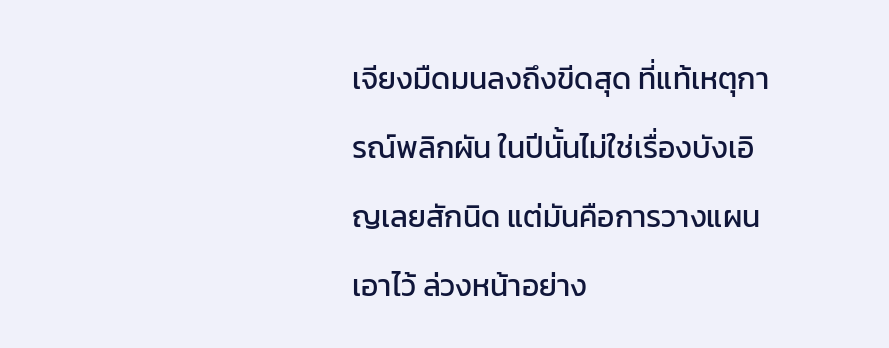เจียงมืดมนลงถึงขีดสุด ที่แท้เหตุการณ์พลิกผัน ในปีนั้นไม่ใช่เรื่องบังเอิญเลยสักนิด แต่มันคือการวางแผนเอาไว้ ล่วงหน้าอย่าง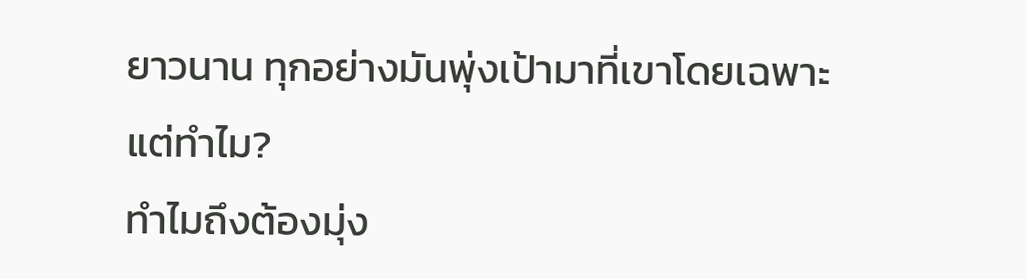ยาวนาน ทุกอย่างมันพุ่งเป้ามาที่เขาโดยเฉพาะ
แต่ทำไม?
ทำไมถึงต้องมุ่ง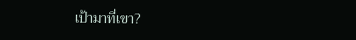เป้ามาที่เขา?